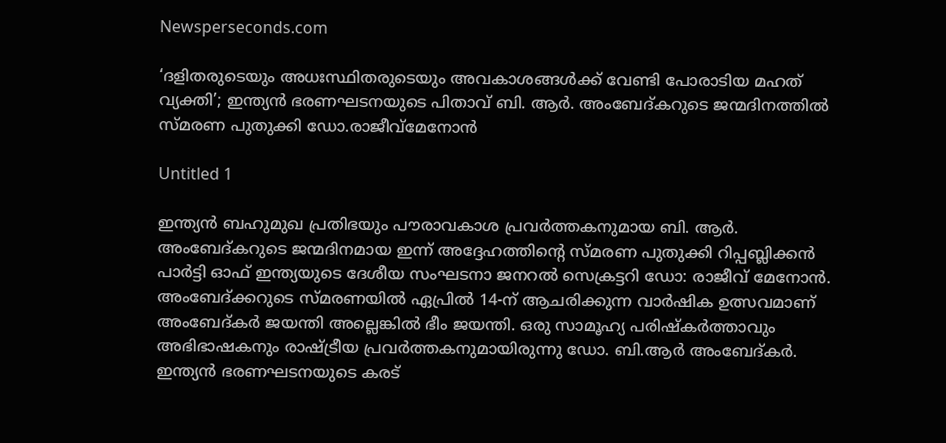Newsperseconds.com

‘ദളിതരുടെയും അധഃസ്ഥിതരുടെയും അവകാശങ്ങള്‍ക്ക് വേണ്ടി പോരാടിയ മഹത് വ്യക്തി’; ഇന്ത്യന്‍ ഭരണഘടനയുടെ പിതാവ് ബി. ആര്‍. അംബേദ്കറുടെ ജന്മദിനത്തില്‍ സ്മരണ പുതുക്കി ഡോ.രാജീവ്‌മേനോന്‍

Untitled 1

ഇന്ത്യന്‍ ബഹുമുഖ പ്രതിഭയും പൗരാവകാശ പ്രവര്‍ത്തകനുമായ ബി. ആര്‍. അംബേദ്കറുടെ ജന്മദിനമായ ഇന്ന് അദ്ദേഹത്തിന്റെ സ്മരണ പുതുക്കി റിപ്പബ്ലിക്കന്‍ പാര്‍ട്ടി ഓഫ് ഇന്ത്യയുടെ ദേശീയ സംഘടനാ ജനറല്‍ സെക്രട്ടറി ഡോ: രാജീവ് മേനോന്‍. അംബേദ്ക്കറുടെ സ്മരണയില്‍ ഏപ്രില്‍ 14-ന് ആചരിക്കുന്ന വാര്‍ഷിക ഉത്സവമാണ് അംബേദ്കര്‍ ജയന്തി അല്ലെങ്കില്‍ ഭീം ജയന്തി. ഒരു സാമൂഹ്യ പരിഷ്‌കര്‍ത്താവും അഭിഭാഷകനും രാഷ്ട്രീയ പ്രവര്‍ത്തകനുമായിരുന്നു ഡോ. ബി.ആര്‍ അംബേദ്കര്‍. ഇന്ത്യന്‍ ഭരണഘടനയുടെ കരട്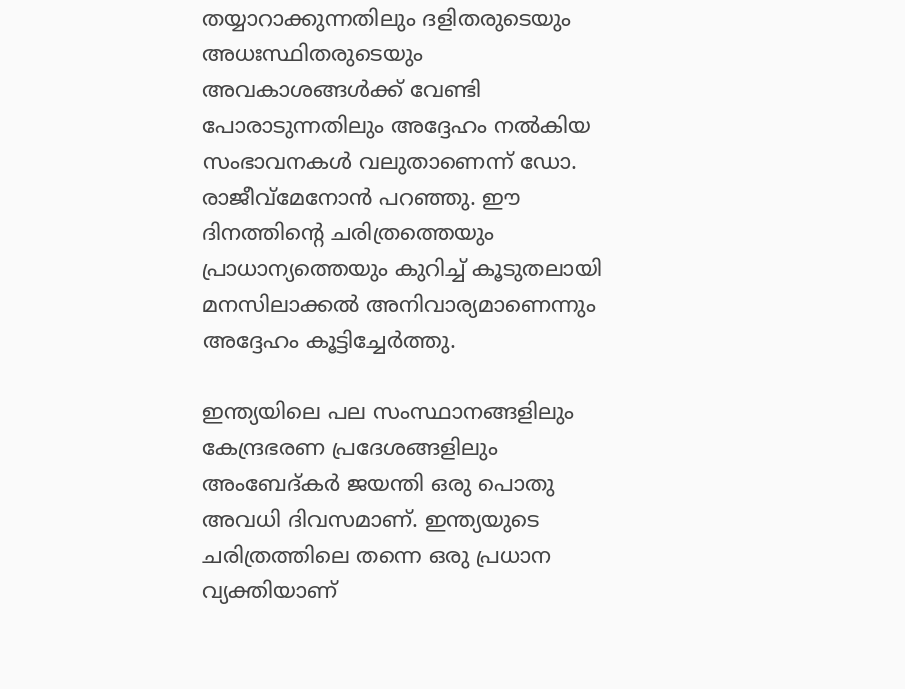തയ്യാറാക്കുന്നതിലും ദളിതരുടെയും അധഃസ്ഥിതരുടെയും അവകാശങ്ങള്‍ക്ക് വേണ്ടി പോരാടുന്നതിലും അദ്ദേഹം നല്‍കിയ സംഭാവനകള്‍ വലുതാണെന്ന് ഡോ. രാജീവ്‌മേനോന്‍ പറഞ്ഞു. ഈ ദിനത്തിന്റെ ചരിത്രത്തെയും പ്രാധാന്യത്തെയും കുറിച്ച് കൂടുതലായി മനസിലാക്കല്‍ അനിവാര്യമാണെന്നും അദ്ദേഹം കൂട്ടിച്ചേര്‍ത്തു.

ഇന്ത്യയിലെ പല സംസ്ഥാനങ്ങളിലും കേന്ദ്രഭരണ പ്രദേശങ്ങളിലും അംബേദ്കര്‍ ജയന്തി ഒരു പൊതു അവധി ദിവസമാണ്. ഇന്ത്യയുടെ ചരിത്രത്തിലെ തന്നെ ഒരു പ്രധാന വ്യക്തിയാണ്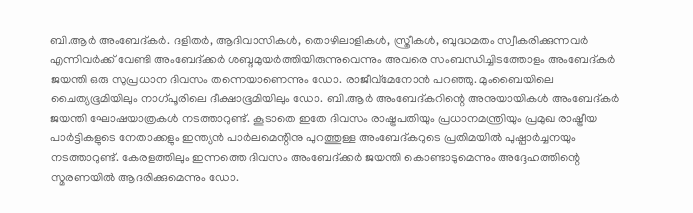ബി.ആര്‍ അംബേദ്കര്‍. ദളിതര്‍, ആദിവാസികള്‍, തൊഴിലാളികള്‍, സ്ത്രീകള്‍, ബുദ്ധമതം സ്വീകരിക്കുന്നവര്‍ എന്നിവര്‍ക്ക് വേണ്ടി അംബേദ്ക്കര്‍ ശബ്ദമുയര്‍ത്തിയിരുന്നുവെന്നും അവരെ സംബന്ധിച്ചിടത്തോളം അംബേദ്കര്‍ ജയന്തി ഒരു സുപ്രധാന ദിവസം തന്നെയാണെന്നും ഡോ. രാജീവ്‌മേനോന്‍ പറഞ്ഞു. മുംബൈയിലെ ചൈത്യഭൂമിയിലും നാഗ്പൂരിലെ ദീക്ഷാഭൂമിയിലും ഡോ. ബി.ആര്‍ അംബേദ്കറിന്റെ അനുയായികള്‍ അംബേദ്കര്‍ ജയന്തി ഘോഷയാത്രകള്‍ നടത്താറുണ്ട്. കൂടാതെ ഇതേ ദിവസം രാഷ്ട്രപതിയും പ്രധാനമന്ത്രിയും പ്രമുഖ രാഷ്ട്രീയ പാര്‍ട്ടികളുടെ നേതാക്കളും ഇന്ത്യന്‍ പാര്‍ലമെന്റിനു പുറത്തുള്ള അംബേദ്കറുടെ പ്രതിമയില്‍ പുഷ്പാര്‍ച്ചനയും നടത്താറുണ്ട്. കേരളത്തിലും ഇന്നത്തെ ദിവസം അംബേദ്ക്കര്‍ ജയന്തി കൊണ്ടാടുമെന്നും അദ്ദേഹത്തിന്റെ സ്മരണയില്‍ ആദരിക്കുമെന്നും ഡോ.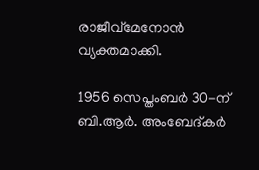രാജീവ്‌മേനോന്‍ വ്യക്തമാക്കി.

1956 സെപ്തംബര്‍ 30-ന് ബി.ആര്‍. അംബേദ്കര്‍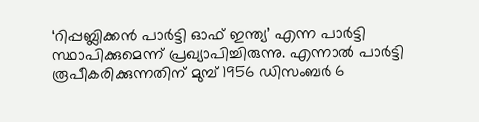‘റിപ്പബ്ലിക്കന്‍ പാര്‍ട്ടി ഓഫ് ഇന്ത്യ’ എന്ന പാര്‍ട്ടി സ്ഥാപിക്കുമെന്ന് പ്രഖ്യാപിച്ചിരുന്നു. എന്നാല്‍ പാര്‍ട്ടി രൂപീകരിക്കുന്നതിന് മുമ്പ് 1956 ഡിസംബര്‍ 6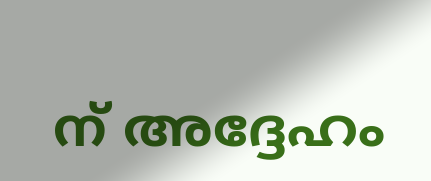ന് അദ്ദേഹം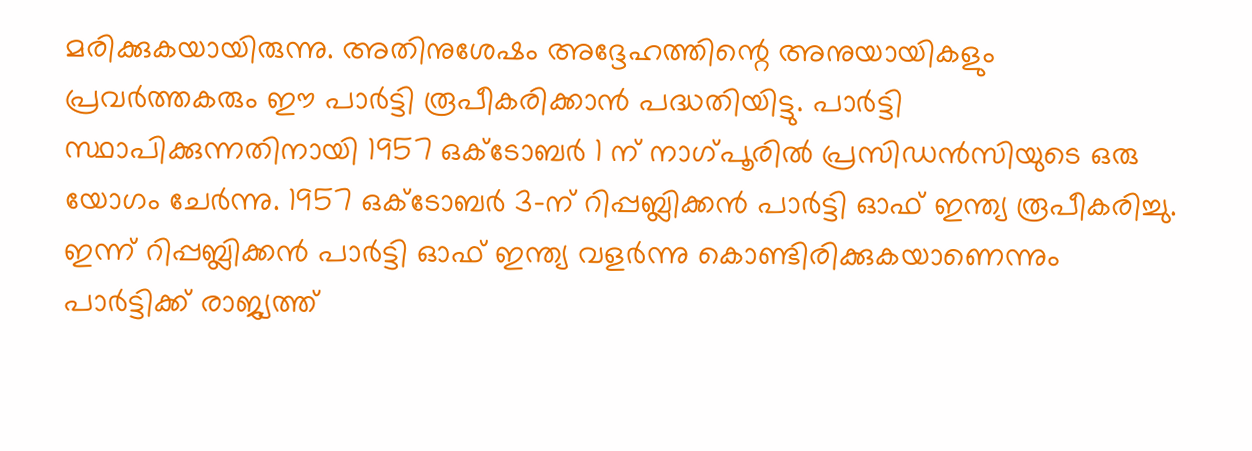മരിക്കുകയായിരുന്നു. അതിനുശേഷം അദ്ദേഹത്തിന്റെ അനുയായികളും പ്രവര്‍ത്തകരും ഈ പാര്‍ട്ടി രൂപീകരിക്കാന്‍ പദ്ധതിയിട്ടു. പാര്‍ട്ടി സ്ഥാപിക്കുന്നതിനായി 1957 ഒക്ടോബര്‍ 1 ന് നാഗ്പൂരില്‍ പ്രസിഡന്‍സിയുടെ ഒരു യോഗം ചേര്‍ന്നു. 1957 ഒക്ടോബര്‍ 3-ന് റിപ്പബ്ലിക്കന്‍ പാര്‍ട്ടി ഓഫ് ഇന്ത്യ രൂപീകരിച്ചു. ഇന്ന് റിപ്പബ്ലിക്കന്‍ പാര്‍ട്ടി ഓഫ് ഇന്ത്യ വളര്‍ന്നു കൊണ്ടിരിക്കുകയാണെന്നും പാര്‍ട്ടിക്ക് രാജ്യത്ത്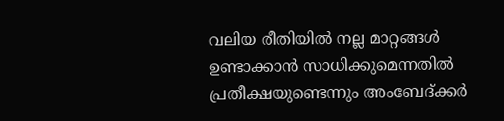വലിയ രീതിയില്‍ നല്ല മാറ്റങ്ങള്‍ ഉണ്ടാക്കാന്‍ സാധിക്കുമെന്നതില്‍ പ്രതീക്ഷയുണ്ടെന്നും അംബേദ്ക്കര്‍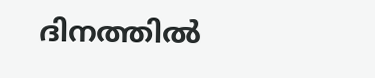ദിനത്തില്‍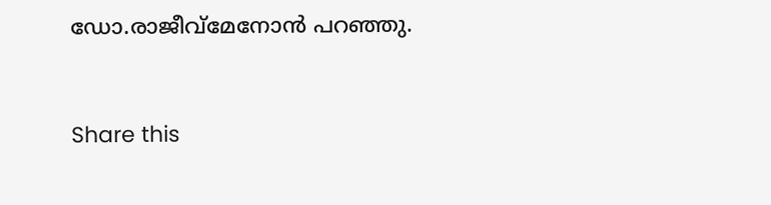ഡോ.രാജീവ്‌മേനോന്‍ പറഞ്ഞു.



Share this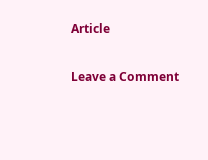Article

Leave a Comment